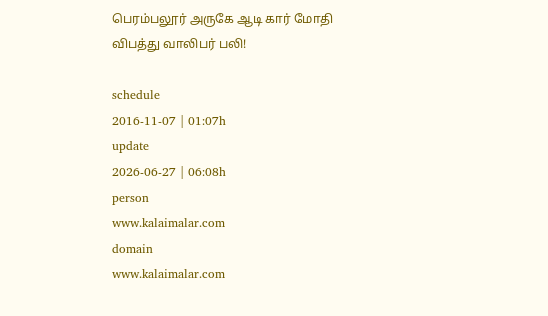பெரம்பலூர் அருகே ஆடி கார் மோதி விபத்து வாலிபர் பலி!

schedule
2016-11-07 | 01:07h
update
2026-06-27 | 06:08h
person
www.kalaimalar.com
domain
www.kalaimalar.com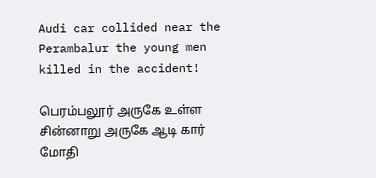Audi car collided near the Perambalur the young men killed in the accident!

பெரம்பலூர் அருகே உள்ள சின்னாறு அருகே ஆடி கார் மோதி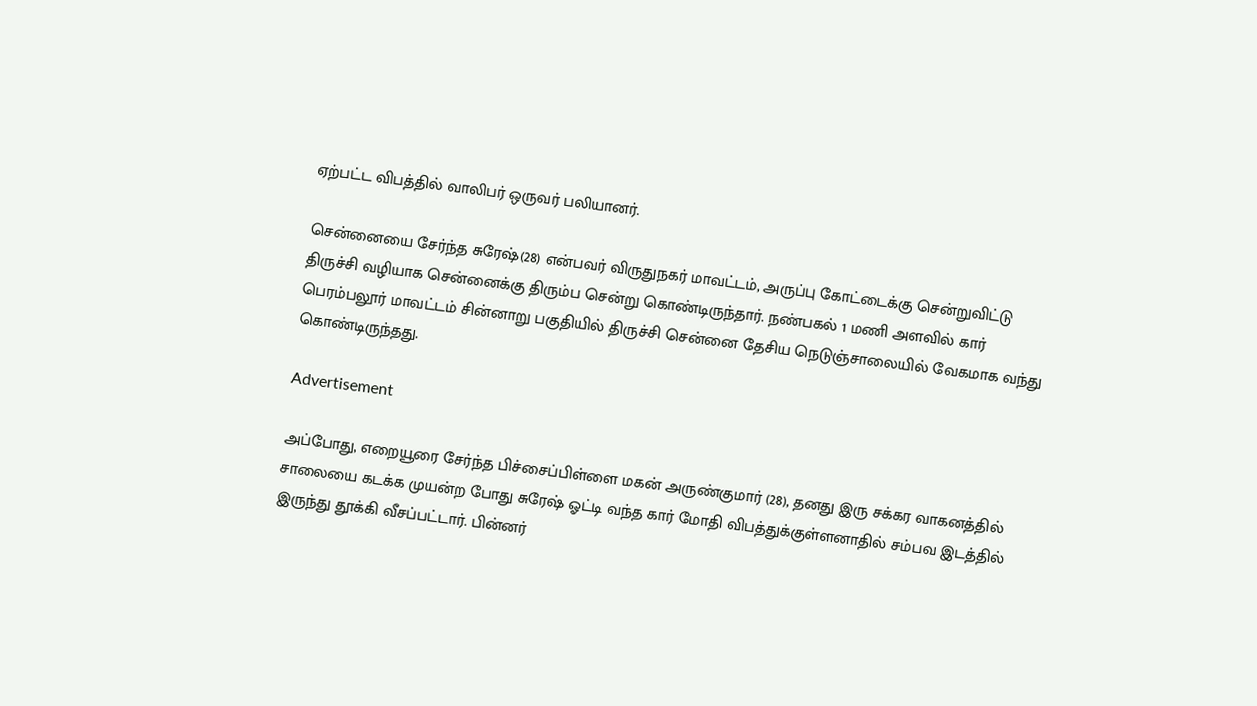ஏற்பட்ட விபத்தில் வாலிபர் ஒருவர் பலியானர்.

சென்னையை சேர்ந்த சுரேஷ்(28) என்பவர் விருதுநகர் மாவட்டம், அருப்பு கோட்டைக்கு சென்றுவிட்டு திருச்சி வழியாக சென்னைக்கு திரும்ப சென்று கொண்டிருந்தார். நண்பகல் 1 மணி அளவில் கார் பெரம்பலூர் மாவட்டம் சின்னாறு பகுதியில் திருச்சி சென்னை தேசிய நெடுஞ்சாலையில் வேகமாக வந்து கொண்டிருந்தது.

Advertisement

அப்போது, எறையூரை சேர்ந்த பிச்சைப்பிள்ளை மகன் அருண்குமார் (28), தனது இரு சக்கர வாகனத்தில் சாலையை கடக்க முயன்ற போது சுரேஷ் ஓட்டி வந்த கார் மோதி விபத்துக்குள்ளனாதில் சம்பவ இடத்தில் இருந்து தூக்கி வீசப்பட்டார். பின்னர்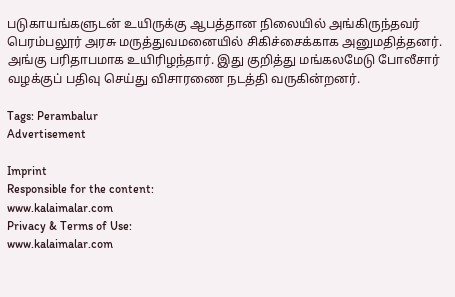படுகாயங்களுடன் உயிருக்கு ஆபத்தான நிலையில் அங்கிருந்தவர் பெரம்பலூர் அரசு மருத்துவமனையில் சிகிச்சைக்காக அனுமதித்தனர். அங்கு பரிதாபமாக உயிரிழந்தார். இது குறித்து மங்கலமேடு போலீசார் வழக்குப் பதிவு செய்து விசாரணை நடத்தி வருகின்றனர்.

Tags: Perambalur
Advertisement

Imprint
Responsible for the content:
www.kalaimalar.com
Privacy & Terms of Use:
www.kalaimalar.com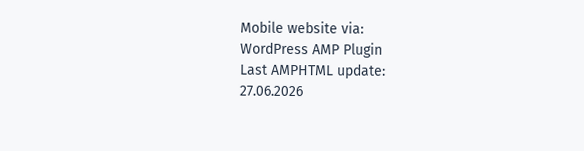Mobile website via:
WordPress AMP Plugin
Last AMPHTML update:
27.06.2026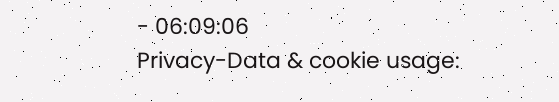- 06:09:06
Privacy-Data & cookie usage: